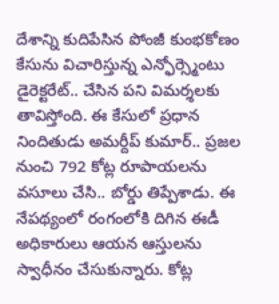దేశాన్ని కుదిపేసిన పోంజీ కుంభకోణం కేసును విచారిస్తున్న ఎన్ఫోర్స్మెంటు డైరెక్టరేట్.. చేసిన పని విమర్శలకు తావిస్తోంది. ఈ కేసులో ప్రధాన నిందితుడు అమర్దీప్ కుమార్.. ప్రజల నుంచి 792 కోట్ల రూపాయలను వసూలు చేసి.. బోర్డు తిప్పేశాడు. ఈ నేపథ్యంలో రంగంలోకి దిగిన ఈడీ అధికారులు ఆయన ఆస్తులను స్వాధీనం చేసుకున్నారు. కోట్ల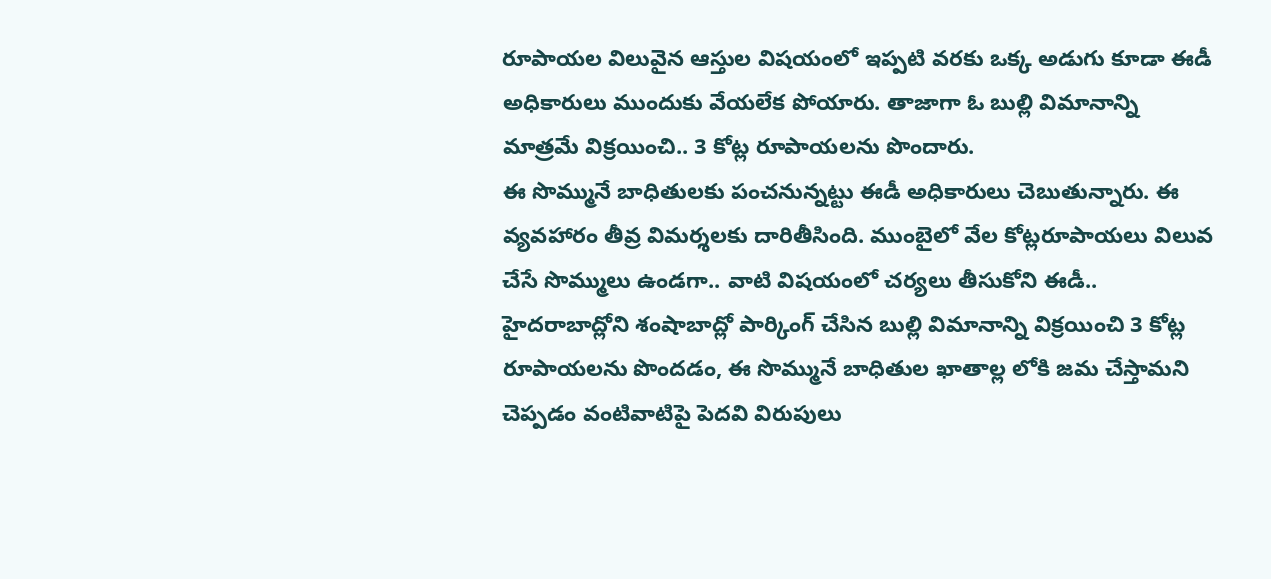రూపాయల విలువైన ఆస్తుల విషయంలో ఇప్పటి వరకు ఒక్క అడుగు కూడా ఈడీ అధికారులు ముందుకు వేయలేక పోయారు. తాజాగా ఓ బుల్లి విమానాన్ని మాత్రమే విక్రయించి.. 3 కోట్ల రూపాయలను పొందారు.
ఈ సొమ్మునే బాధితులకు పంచనున్నట్టు ఈడీ అధికారులు చెబుతున్నారు. ఈ వ్యవహారం తీవ్ర విమర్శలకు దారితీసింది. ముంబైలో వేల కోట్లరూపాయలు విలువ చేసే సొమ్ములు ఉండగా.. వాటి విషయంలో చర్యలు తీసుకోని ఈడీ.. హైదరాబాద్లోని శంషాబాద్లో పార్కింగ్ చేసిన బుల్లి విమానాన్ని విక్రయించి 3 కోట్ల రూపాయలను పొందడం, ఈ సొమ్మునే బాధితుల ఖాతాల్ల లోకి జమ చేస్తామని చెప్పడం వంటివాటిపై పెదవి విరుపులు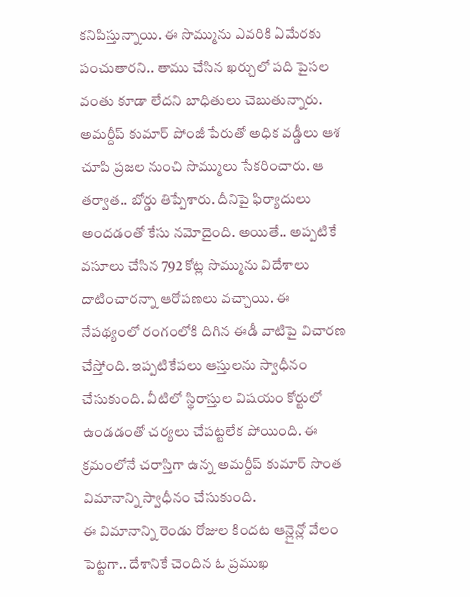కనిపిస్తున్నాయి. ఈ సొమ్మును ఎవరికి ఏమేరకు పంచుతారని.. తాము చేసిన ఖర్చులో పది పైసల వంతు కూడా లేదని బాధితులు చెబుతున్నారు.
అమర్దీప్ కుమార్ పోంజీ పేరుతో అధిక వడ్డీలు ఆశ చూపి ప్రజల నుంచి సొమ్ములు సేకరించారు. ఆ తర్వాత.. బోర్డు తిప్పేశారు. దీనిపై ఫిర్యాదులు అందడంతో కేసు నమోదైంది. అయితే.. అప్పటికే వసూలు చేసిన 792 కోట్ల సొమ్మును విదేశాలు దాటించారన్నా ఆరోపణలు వచ్చాయి. ఈ నేపథ్యంలో రంగంలోకి దిగిన ఈడీ వాటిపై విచారణ చేస్తోంది. ఇప్పటికేపలు ఆస్తులను స్వాధీనం చేసుకుంది. వీటిలో స్థిరాస్తుల విషయం కోర్టులో ఉండడంతో చర్యలు చేపట్టలేక పోయింది. ఈ క్రమంలోనే చరాస్తిగా ఉన్న అమర్దీప్ కుమార్ సొంత విమానాన్ని స్వాధీనం చేసుకుంది.
ఈ విమానాన్ని రెండు రోజుల కిందట ఆన్లైన్లో వేలం పెట్టగా.. దేశానికే చెందిన ఓ ప్రముఖ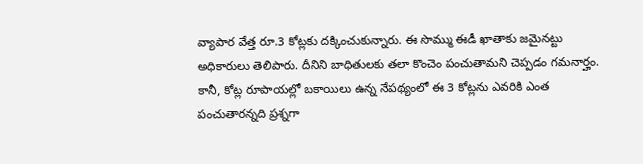వ్యాపార వేత్త రూ.3 కోట్లకు దక్కించుకున్నారు. ఈ సొమ్ము ఈడీ ఖాతాకు జమైనట్టు అధికారులు తెలిపారు. దీనిని బాధితులకు తలా కొంచెం పంచుతామని చెప్పడం గమనార్హం. కానీ, కోట్ల రూపాయల్లో బకాయిలు ఉన్న నేపథ్యంలో ఈ 3 కోట్లను ఎవరికి ఎంత పంచుతారన్నది ప్రశ్నగా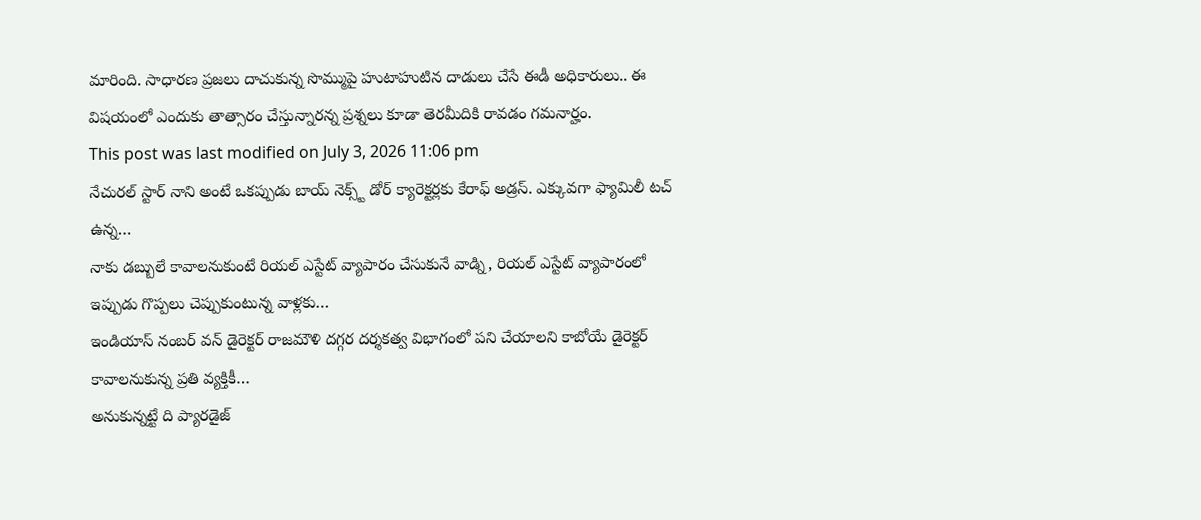మారింది. సాధారణ ప్రజలు దాచుకున్న సొమ్ముపై హుటాహుటిన దాడులు చేసే ఈడీ అధికారులు.. ఈ విషయంలో ఎందుకు తాత్సారం చేస్తున్నారన్న ప్రశ్నలు కూడా తెరమీదికి రావడం గమనార్హం.
This post was last modified on July 3, 2026 11:06 pm
నేచురల్ స్టార్ నాని అంటే ఒకప్పుడు బాయ్ నెక్స్ట్ డోర్ క్యారెక్టర్లకు కేరాఫ్ అడ్రస్. ఎక్కువగా ఫ్యామిలీ టచ్ ఉన్న…
నాకు డబ్బులే కావాలనుకుంటే రియల్ ఎస్టేట్ వ్యాపారం చేసుకునే వాడ్ని, రియల్ ఎస్టేట్ వ్యాపారంలో ఇప్పుడు గొప్పలు చెప్పుకుంటున్న వాళ్లకు…
ఇండియాస్ నంబర్ వన్ డైరెక్టర్ రాజమౌళి దగ్గర దర్శకత్వ విభాగంలో పని చేయాలని కాబోయే డైరెక్టర్ కావాలనుకున్న ప్రతి వ్యక్తికీ…
అనుకున్నట్టే ది ప్యారడైజ్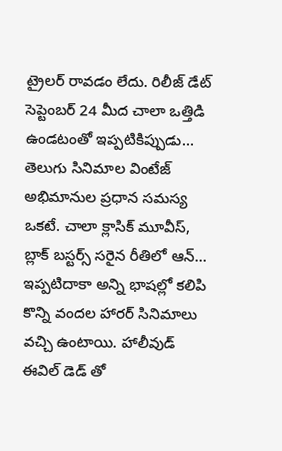ట్రైలర్ రావడం లేదు. రిలీజ్ డేట్ సెప్టెంబర్ 24 మీద చాలా ఒత్తిడి ఉండటంతో ఇప్పటికిప్పుడు…
తెలుగు సినిమాల వింటేజ్ అభిమానుల ప్రధాన సమస్య ఒకటే. చాలా క్లాసిక్ మూవీస్, బ్లాక్ బస్టర్స్ సరైన రీతిలో ఆన్…
ఇప్పటిదాకా అన్ని భాషల్లో కలిపి కొన్ని వందల హారర్ సినిమాలు వచ్చి ఉంటాయి. హాలీవుడ్ ఈవిల్ డెడ్ తో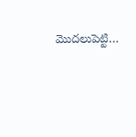మొదలుపెట్టి…